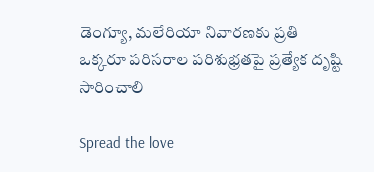డెంగ్యూ, మలేరియా నివారణకు ప్రతి ఒక్కరూ పరిసరాల పరిశుభ్రతపై ప్రత్యేక దృష్టి సారించాలి

Spread the love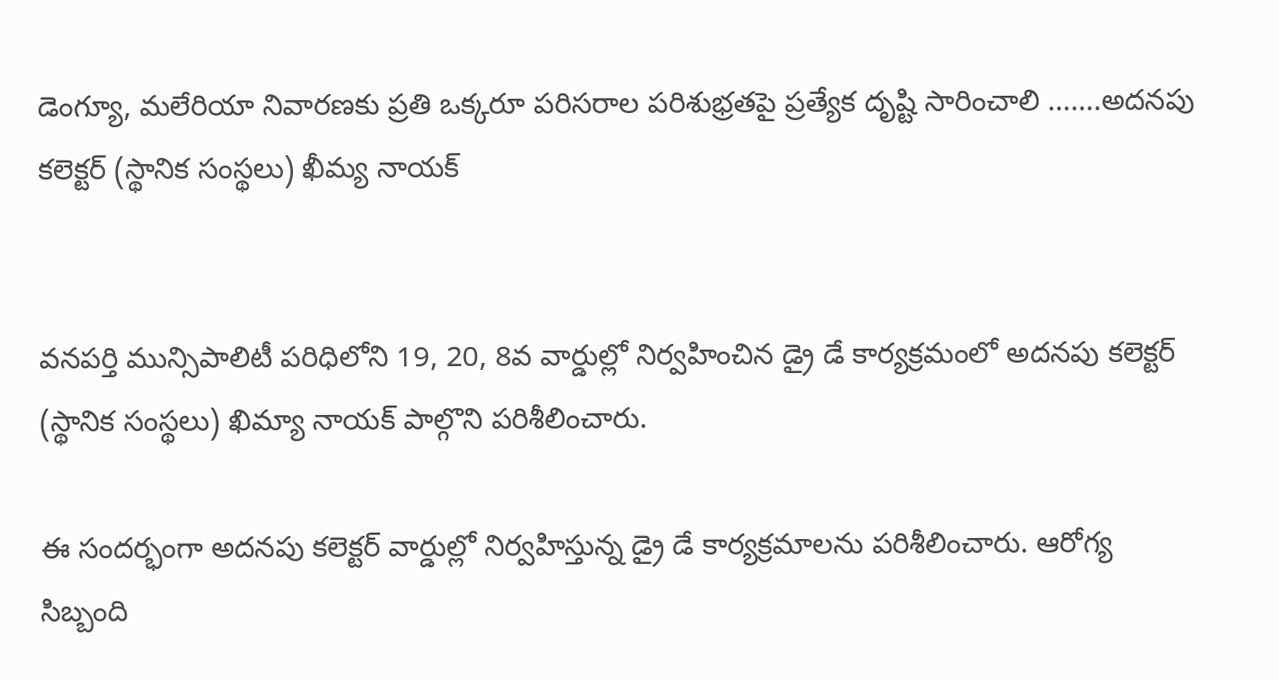డెంగ్యూ, మలేరియా నివారణకు ప్రతి ఒక్కరూ పరిసరాల పరిశుభ్రతపై ప్రత్యేక దృష్టి సారించాలి …….అదనపు కలెక్టర్ (స్థానిక సంస్థలు) ఖీమ్య నాయక్


వనపర్తి మున్సిపాలిటీ పరిధిలోని 19, 20, 8వ వార్డుల్లో నిర్వహించిన డ్రై డే కార్యక్రమంలో అదనపు కలెక్టర్ (స్థానిక సంస్థలు) ఖిమ్యా నాయక్ పాల్గొని పరిశీలించారు.

ఈ సందర్భంగా అదనపు కలెక్టర్ వార్డుల్లో నిర్వహిస్తున్న డ్రై డే కార్యక్రమాలను పరిశీలించారు. ఆరోగ్య సిబ్బంది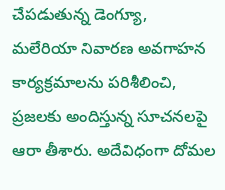చేపడుతున్న డెంగ్యూ, మలేరియా నివారణ అవగాహన కార్యక్రమాలను పరిశీలించి, ప్రజలకు అందిస్తున్న సూచనలపై ఆరా తీశారు. అదేవిధంగా దోమల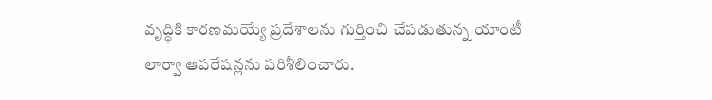వృద్ధికి కారణమయ్యే ప్రదేశాలను గుర్తించి చేపడుతున్న యాంటీ లార్వా ఆపరేషన్లను పరిశీలించారు.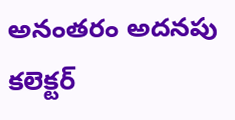అనంతరం అదనపు కలెక్టర్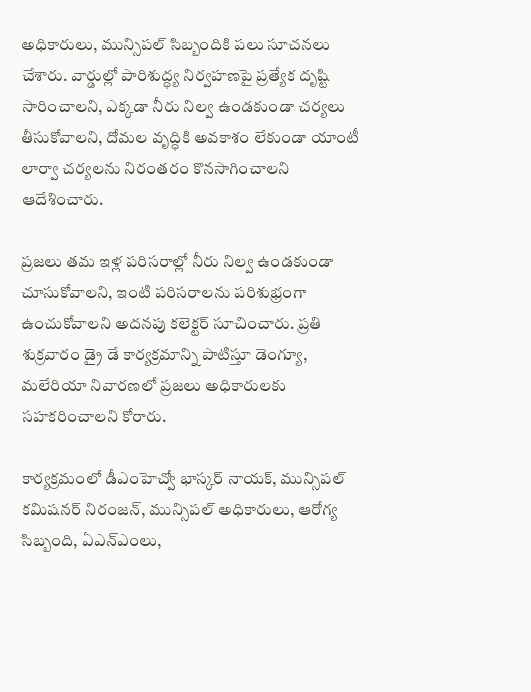అధికారులు, మున్సిపల్ సిబ్బందికి పలు సూచనలు చేశారు. వార్డుల్లో పారిశుద్ధ్య నిర్వహణపై ప్రత్యేక దృష్టి సారించాలని, ఎక్కడా నీరు నిల్వ ఉండకుండా చర్యలు తీసుకోవాలని, దోమల వృద్ధికి అవకాశం లేకుండా యాంటీ లార్వా చర్యలను నిరంతరం కొనసాగించాలని ఆదేశించారు.

ప్రజలు తమ ఇళ్ల పరిసరాల్లో నీరు నిల్వ ఉండకుండా చూసుకోవాలని, ఇంటి పరిసరాలను పరిశుభ్రంగా ఉంచుకోవాలని అదనపు కలెక్టర్ సూచించారు. ప్రతి శుక్రవారం డ్రై డే కార్యక్రమాన్ని పాటిస్తూ డెంగ్యూ, మలేరియా నివారణలో ప్రజలు అధికారులకు సహకరించాలని కోరారు.

కార్యక్రమంలో డీఎంహెచ్వో భాస్కర్ నాయక్, మున్సిపల్ కమిషనర్ నిరంజన్, మున్సిపల్ అధికారులు, ఆరోగ్య సిబ్బంది, ఏఎన్‌ఎంలు,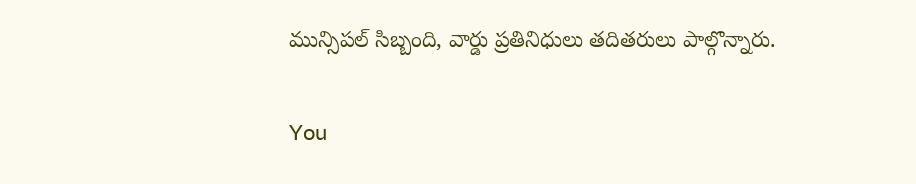మున్సిపల్ సిబ్బంది, వార్డు ప్రతినిధులు తదితరులు పాల్గొన్నారు.

You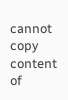cannot copy content of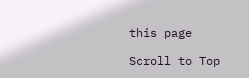this page

Scroll to Top